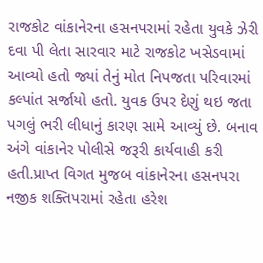રાજકોટ વાંકાનેરના હસનપરામાં રહેતા યુવકે ઝેરી દવા પી લેતા સારવાર માટે રાજકોટ ખસેડવામાં આવ્યો હતો જ્યાં તેનું મોત નિપજતા પરિવારમાં કલ્પાંત સર્જાયો હતો. યુવક ઉપર દેણું થઇ જતા પગલું ભરી લીધાનું કારણ સામે આવ્યું છે. બનાવ અંગે વાંકાનેર પોલીસે જરૂરી કાર્યવાહી કરી હતી.પ્રાપ્ત વિગત મુજબ વાંકાનેરના હસનપરા નજીક શક્તિપરામાં રહેતા હરેશ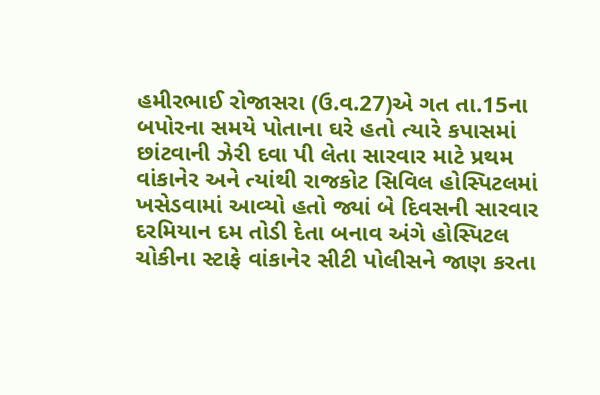હમીરભાઈ રોજાસરા (ઉ.વ.27)એ ગત તા.15ના બપોરના સમયે પોતાના ઘરે હતો ત્યારે કપાસમાં છાંટવાની ઝેરી દવા પી લેતા સારવાર માટે પ્રથમ વાંકાનેર અને ત્યાંથી રાજકોટ સિવિલ હોસ્પિટલમાં ખસેડવામાં આવ્યો હતો જ્યાં બે દિવસની સારવાર દરમિયાન દમ તોડી દેતા બનાવ અંગે હોસ્પિટલ ચોકીના સ્ટાફે વાંકાનેર સીટી પોલીસને જાણ કરતા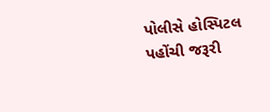પોલીસે હોસ્પિટલ પહોંચી જરૂરી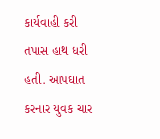કાર્યવાહી કરી તપાસ હાથ ધરી હતી. આપઘાત કરનાર યુવક ચાર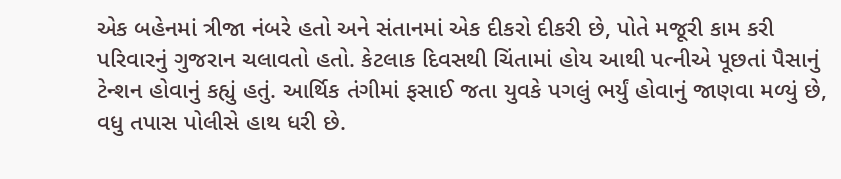એક બહેનમાં ત્રીજા નંબરે હતો અને સંતાનમાં એક દીકરો દીકરી છે, પોતે મજૂરી કામ કરી પરિવારનું ગુજરાન ચલાવતો હતો. કેટલાક દિવસથી ચિંતામાં હોય આથી પત્નીએ પૂછતાં પૈસાનું ટેન્શન હોવાનું કહ્યું હતું. આર્થિક તંગીમાં ફસાઈ જતા યુવકે પગલું ભર્યું હોવાનું જાણવા મળ્યું છે, વધુ તપાસ પોલીસે હાથ ધરી છે.